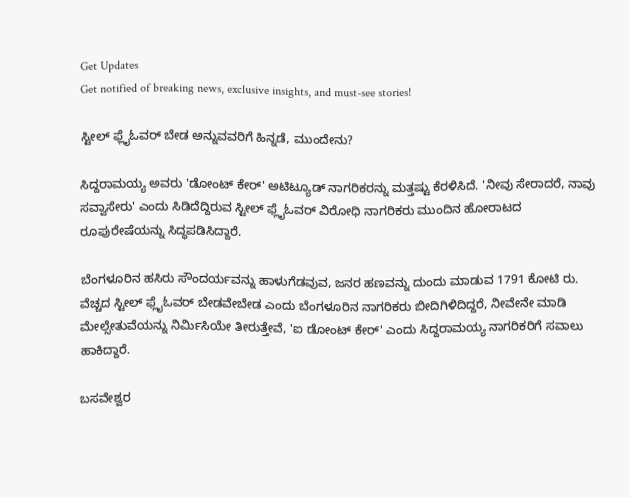Get Updates
Get notified of breaking news, exclusive insights, and must-see stories!

ಸ್ಟೀಲ್ ಫ್ಲೈಓವರ್ ಬೇಡ ಅನ್ನುವವರಿಗೆ ಹಿನ್ನಡೆ, ಮುಂದೇನು?

ಸಿದ್ದರಾಮಯ್ಯ ಅವರು 'ಡೋಂಟ್ ಕೇರ್' ಅಟಿಟ್ಯೂಡ್ ನಾಗರಿಕರನ್ನು ಮತ್ತಷ್ಟು ಕೆರಳಿಸಿದೆ. 'ನೀವು ಸೇರಾದರೆ, ನಾವು ಸವ್ವಾಸೇರು' ಎಂದು ಸಿಡಿದೆದ್ದಿರುವ ಸ್ಟೀಲ್ ಫ್ಲೈಓವರ್ ವಿರೋಧಿ ನಾಗರಿಕರು ಮುಂದಿನ ಹೋರಾಟದ ರೂಪುರೇಷೆಯನ್ನು ಸಿದ್ಧಪಡಿಸಿದ್ದಾರೆ.

ಬೆಂಗಳೂರಿನ ಹಸಿರು ಸೌಂದರ್ಯವನ್ನು ಹಾಳುಗೆಡವುವ, ಜನರ ಹಣವನ್ನು ದುಂದು ಮಾಡುವ 1791 ಕೋಟಿ ರು. ವೆಚ್ಚದ ಸ್ಟೀಲ್ ಫ್ಲೈಓವರ್ ಬೇಡವೇಬೇಡ ಎಂದು ಬೆಂಗಳೂರಿನ ನಾಗರಿಕರು ಬೀದಿಗಿಳಿದಿದ್ದರೆ, ನೀವೇನೇ ಮಾಡಿ ಮೇಲ್ಸೇತುವೆಯನ್ನು ನಿರ್ಮಿಸಿಯೇ ತೀರುತ್ತೇವೆ, 'ಐ ಡೋಂಟ್ ಕೇರ್' ಎಂದು ಸಿದ್ದರಾಮಯ್ಯ ನಾಗರಿಕರಿಗೆ ಸವಾಲು ಹಾಕಿದ್ದಾರೆ.

ಬಸವೇಶ್ವರ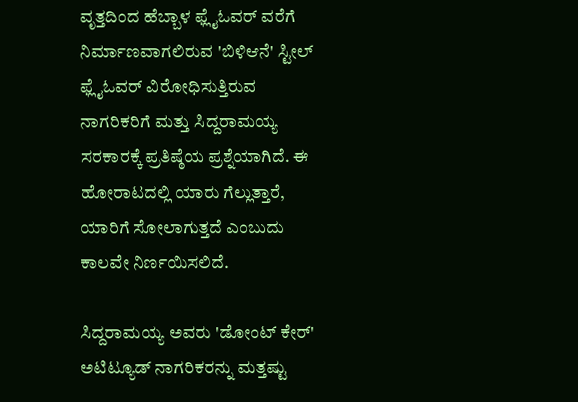ವೃತ್ತದಿಂದ ಹೆಬ್ಬಾಳ ಫ್ಲೈಓವರ್ ವರೆಗೆ ನಿರ್ಮಾಣವಾಗಲಿರುವ 'ಬಿಳಿಆನೆ' ಸ್ಟೀಲ್ ಫ್ಲೈಓವರ್ ವಿರೋಧಿಸುತ್ತಿರುವ ನಾಗರಿಕರಿಗೆ ಮತ್ತು ಸಿದ್ದರಾಮಯ್ಯ ಸರಕಾರಕ್ಕೆ ಪ್ರತಿಷ್ಠೆಯ ಪ್ರಶ್ನೆಯಾಗಿದೆ. ಈ ಹೋರಾಟದಲ್ಲಿ ಯಾರು ಗೆಲ್ಲುತ್ತಾರೆ, ಯಾರಿಗೆ ಸೋಲಾಗುತ್ತದೆ ಎಂಬುದು ಕಾಲವೇ ನಿರ್ಣಯಿಸಲಿದೆ.

ಸಿದ್ದರಾಮಯ್ಯ ಅವರು 'ಡೋಂಟ್ ಕೇರ್' ಅಟಿಟ್ಯೂಡ್ ನಾಗರಿಕರನ್ನು ಮತ್ತಷ್ಟು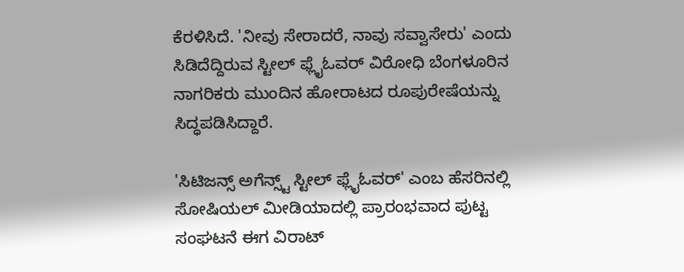ಕೆರಳಿಸಿದೆ. 'ನೀವು ಸೇರಾದರೆ, ನಾವು ಸವ್ವಾಸೇರು' ಎಂದು ಸಿಡಿದೆದ್ದಿರುವ ಸ್ಟೀಲ್ ಫ್ಲೈಓವರ್ ವಿರೋಧಿ ಬೆಂಗಳೂರಿನ ನಾಗರಿಕರು ಮುಂದಿನ ಹೋರಾಟದ ರೂಪುರೇಷೆಯನ್ನು ಸಿದ್ಧಪಡಿಸಿದ್ದಾರೆ.

'ಸಿಟಿಜನ್ಸ್ ಅಗೆನ್ಸ್ಟ್ ಸ್ಟೀಲ್ ಫ್ಲೈಓವರ್' ಎಂಬ ಹೆಸರಿನಲ್ಲಿ ಸೋಷಿಯಲ್ ಮೀಡಿಯಾದಲ್ಲಿ ಪ್ರಾರಂಭವಾದ ಪುಟ್ಟ ಸಂಘಟನೆ ಈಗ ವಿರಾಟ್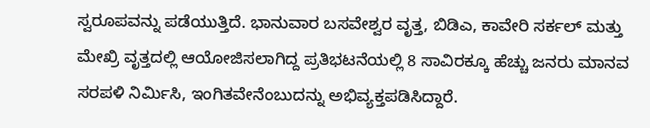ಸ್ವರೂಪವನ್ನು ಪಡೆಯುತ್ತಿದೆ. ಭಾನುವಾರ ಬಸವೇಶ್ವರ ವೃತ್ತ, ಬಿಡಿಎ, ಕಾವೇರಿ ಸರ್ಕಲ್ ಮತ್ತು ಮೇಖ್ರಿ ವೃತ್ತದಲ್ಲಿ ಆಯೋಜಿಸಲಾಗಿದ್ದ ಪ್ರತಿಭಟನೆಯಲ್ಲಿ 8 ಸಾವಿರಕ್ಕೂ ಹೆಚ್ಚು ಜನರು ಮಾನವ ಸರಪಳಿ ನಿರ್ಮಿಸಿ, ಇಂಗಿತವೇನೆಂಬುದನ್ನು ಅಭಿವ್ಯಕ್ತಪಡಿಸಿದ್ದಾರೆ.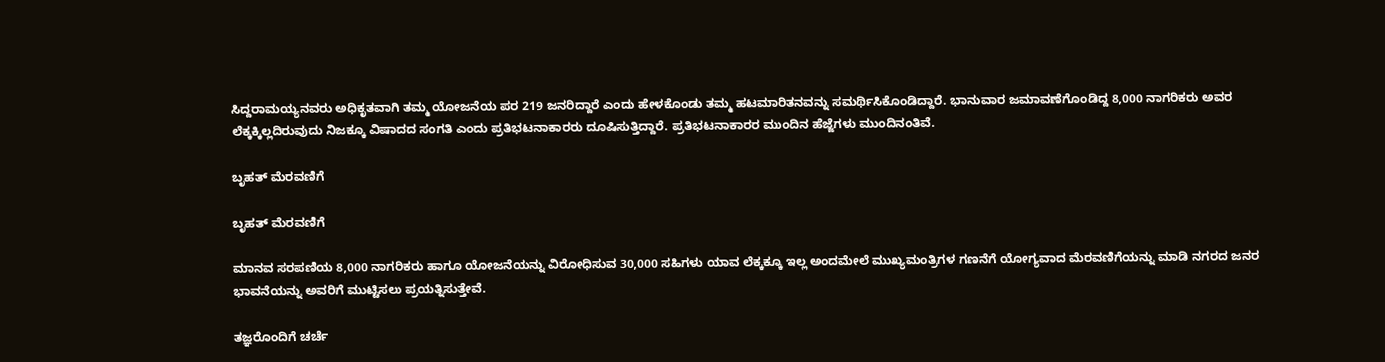ಸಿದ್ದರಾಮಯ್ಯನವರು ಅಧಿಕೃತವಾಗಿ ತಮ್ಮ ಯೋಜನೆಯ ಪರ 219 ಜನರಿದ್ದಾರೆ ಎಂದು ಹೇಳಕೊಂಡು ತಮ್ಮ ಹಟಮಾರಿತನವನ್ನು ಸಮರ್ಥಿಸಿಕೊಂಡಿದ್ದಾರೆ. ಭಾನುವಾರ ಜಮಾವಣೆಗೊಂಡಿದ್ದ 8,000 ನಾಗರಿಕರು ಅವರ ಲೆಕ್ಕಕ್ಕಿಲ್ಲದಿರುವುದು ನಿಜಕ್ಕೂ ವಿಷಾದದ ಸಂಗತಿ ಎಂದು ಪ್ರತಿಭಟನಾಕಾರರು ದೂಷಿಸುತ್ತಿದ್ದಾರೆ. ಪ್ರತಿಭಟನಾಕಾರರ ಮುಂದಿನ ಹೆಜ್ಜೆಗಳು ಮುಂದಿನಂತಿವೆ.

ಬೃಹತ್ ಮೆರವಣಿಗೆ

ಬೃಹತ್ ಮೆರವಣಿಗೆ

ಮಾನವ ಸರಪಣಿಯ 8,000 ನಾಗರಿಕರು ಹಾಗೂ ಯೋಜನೆಯನ್ನು ವಿರೋಧಿಸುವ 30,000 ಸಹಿಗಳು ಯಾವ ಲೆಕ್ಕಕ್ಕೂ ಇಲ್ಲ ಅಂದಮೇಲೆ ಮುಖ್ಯಮಂತ್ರಿಗಳ ಗಣನೆಗೆ ಯೋಗ್ಯವಾದ ಮೆರವಣಿಗೆಯನ್ನು ಮಾಡಿ ನಗರದ ಜನರ ಭಾವನೆಯನ್ನು ಅವರಿಗೆ ಮುಟ್ಟಿಸಲು ಪ್ರಯತ್ನಿಸುತ್ತೇವೆ.

ತಜ್ಞರೊಂದಿಗೆ ಚರ್ಚೆ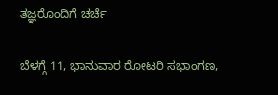ತಜ್ಞರೊಂದಿಗೆ ಚರ್ಚೆ

ಬೆಳಗ್ಗೆ 11, ಭಾನುವಾರ ರೋಟರಿ ಸಭಾಂಗಣ,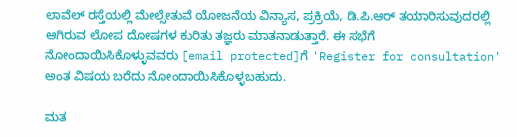ಲಾವೆಲ್ ರಸ್ತೆಯಲ್ಲಿ ಮೇಲ್ಸೇತುವೆ ಯೋಜನೆಯ ವಿನ್ಯಾಸ, ಪ್ರಕ್ರಿಯೆ, ಡಿ.ಪಿ.ಆರ್ ತಯಾರಿಸುವುದರಲ್ಲಿ ಆಗಿರುವ ಲೋಪ ದೋಷಗಳ ಕುರಿತು ತಜ್ಞರು ಮಾತನಾಡುತ್ತಾರೆ. ಈ ಸಭೆಗೆ ನೋಂದಾಯಿಸಿಕೊಳ್ಳುವವರು [email protected]ಗೆ 'Register for consultation' ಅಂತ ವಿಷಯ ಬರೆದು ನೋಂದಾಯಿಸಿಕೊಳ್ಳಬಹುದು.

ಮತ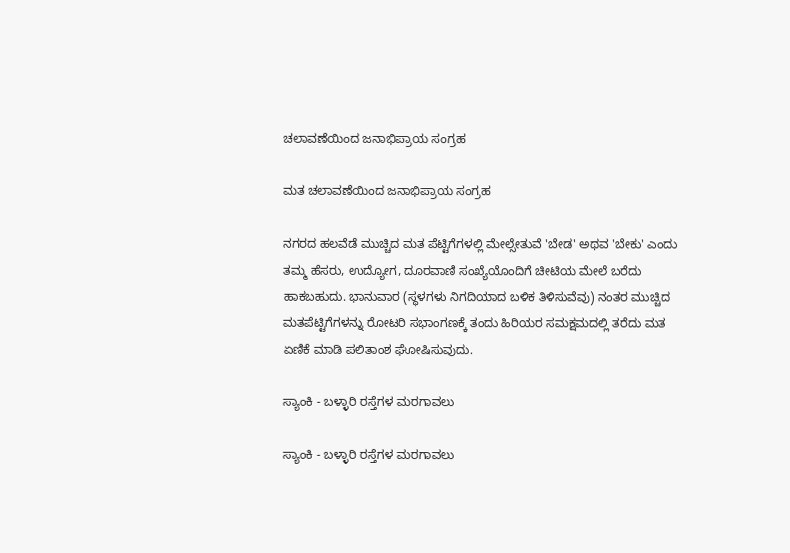ಚಲಾವಣೆಯಿಂದ ಜನಾಭಿಪ್ರಾಯ ಸಂಗ್ರಹ

ಮತ ಚಲಾವಣೆಯಿಂದ ಜನಾಭಿಪ್ರಾಯ ಸಂಗ್ರಹ

ನಗರದ ಹಲವೆಡೆ ಮುಚ್ಚಿದ ಮತ ಪೆಟ್ಟಿಗೆಗಳಲ್ಲಿ ಮೇಲ್ಸೇತುವೆ 'ಬೇಡ' ಅಥವ 'ಬೇಕು' ಎಂದು ತಮ್ಮ ಹೆಸರು, ಉದ್ಯೋಗ, ದೂರವಾಣಿ ಸಂಖ್ಯೆಯೊಂದಿಗೆ ಚೀಟಿಯ ಮೇಲೆ ಬರೆದು ಹಾಕಬಹುದು. ಭಾನುವಾರ (ಸ್ಥಳಗಳು ನಿಗದಿಯಾದ ಬಳಿಕ ತಿಳಿಸುವೆವು) ನಂತರ ಮುಚ್ಚಿದ ಮತಪೆಟ್ಟಿಗೆಗಳನ್ನು ರೋಟರಿ ಸಭಾಂಗಣಕ್ಕೆ ತಂದು ಹಿರಿಯರ ಸಮಕ್ಷಮದಲ್ಲಿ ತರೆದು ಮತ ಏಣಿಕೆ ಮಾಡಿ ಪಲಿತಾಂಶ ಘೋಷಿಸುವುದು.

ಸ್ಯಾಂಕಿ - ಬಳ್ಳಾರಿ ರಸ್ತೆಗಳ ಮರಗಾವಲು

ಸ್ಯಾಂಕಿ - ಬಳ್ಳಾರಿ ರಸ್ತೆಗಳ ಮರಗಾವಲು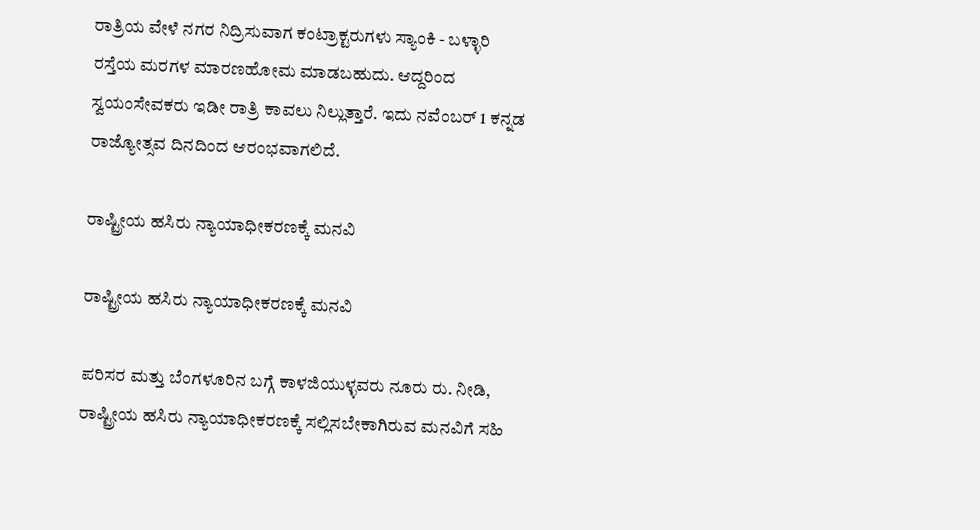ರಾತ್ರಿಯ ವೇಳೆ ನಗರ ನಿದ್ರಿಸುವಾಗ ಕಂಟ್ರಾಕ್ಟರುಗಳು ಸ್ಯಾಂಕಿ - ಬಳ್ಳಾರಿ ರಸ್ತೆಯ ಮರಗಳ ಮಾರಣಹೋಮ ಮಾಡಬಹುದು. ಆದ್ದರಿಂದ ಸ್ವಯಂಸೇವಕರು ಇಡೀ ರಾತ್ರಿ ಕಾವಲು ನಿಲ್ಲುತ್ತಾರೆ. ಇದು ನವೆಂಬರ್ 1 ಕನ್ನಡ ರಾಜ್ಯೋತ್ಸವ ದಿನದಿಂದ ಆರಂಭವಾಗಲಿದೆ.

ರಾಷ್ಟ್ರೀಯ ಹಸಿರು ನ್ಯಾಯಾಧೀಕರಣಕ್ಕೆ ಮನವಿ

ರಾಷ್ಟ್ರೀಯ ಹಸಿರು ನ್ಯಾಯಾಧೀಕರಣಕ್ಕೆ ಮನವಿ

ಪರಿಸರ ಮತ್ತು ಬೆಂಗಳೂರಿನ ಬಗ್ಗೆ ಕಾಳಜಿಯುಳ್ಳವರು ನೂರು ರು. ನೀಡಿ, ರಾಷ್ಟ್ರೀಯ ಹಸಿರು ನ್ಯಾಯಾಧೀಕರಣಕ್ಕೆ ಸಲ್ಲಿಸಬೇಕಾಗಿರುವ ಮನವಿಗೆ ಸಹಿ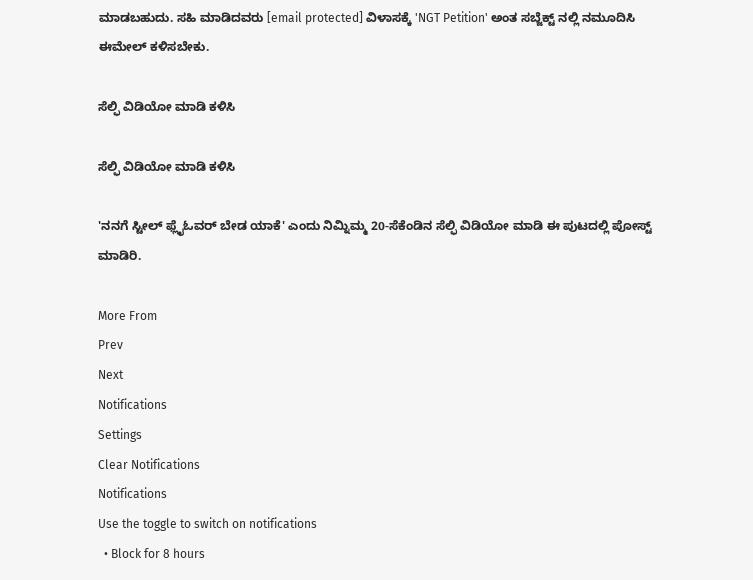ಮಾಡಬಹುದು. ಸಹಿ ಮಾಡಿದವರು [email protected] ವಿಳಾಸಕ್ಕೆ 'NGT Petition' ಅಂತ ಸಬ್ಜೆಕ್ಟ್ ನಲ್ಲಿ ನಮೂದಿಸಿ ಈಮೇಲ್ ಕಳಿಸಬೇಕು.

ಸೆಲ್ಫಿ ವಿಡಿಯೋ ಮಾಡಿ ಕಳಿಸಿ

ಸೆಲ್ಫಿ ವಿಡಿಯೋ ಮಾಡಿ ಕಳಿಸಿ

'ನನಗೆ ಸ್ಟೀಲ್ ಫ್ಲೈಓವರ್ ಬೇಡ ಯಾಕೆ' ಎಂದು ನಿಮ್ನಿಮ್ಮ 20-ಸೆಕೆಂಡಿನ ಸೆಲ್ಫಿ ವಿಡಿಯೋ ಮಾಡಿ ಈ ಪುಟದಲ್ಲಿ ಪೋಸ್ಟ್ ಮಾಡಿರಿ.

More From
Prev
Next
Notifications
Settings
Clear Notifications
Notifications
Use the toggle to switch on notifications
  • Block for 8 hours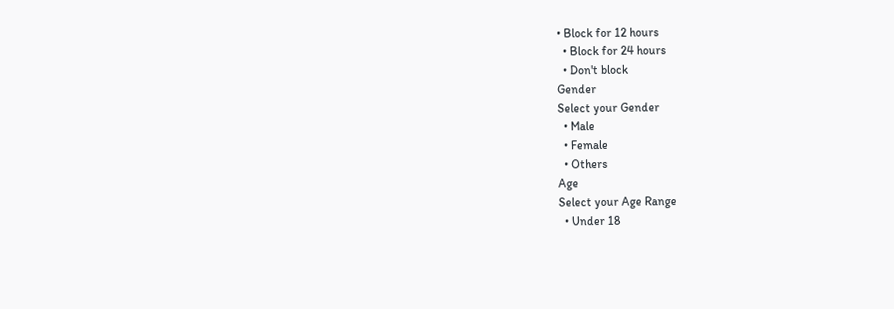• Block for 12 hours
  • Block for 24 hours
  • Don't block
Gender
Select your Gender
  • Male
  • Female
  • Others
Age
Select your Age Range
  • Under 18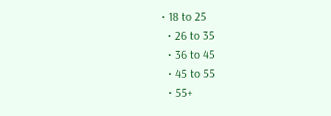• 18 to 25
  • 26 to 35
  • 36 to 45
  • 45 to 55
  • 55+